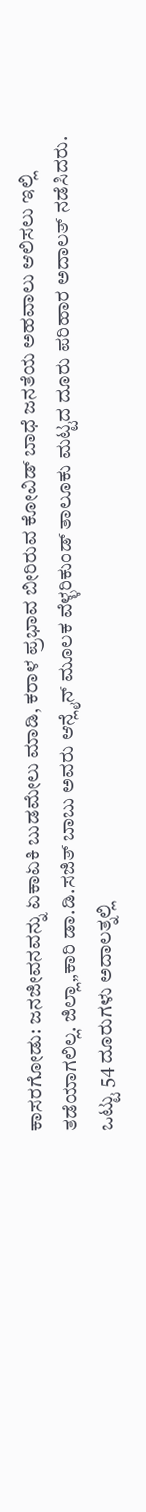ಕಾಸರಗೋಡು: ಜನಜೀವನವನ್ನು ಏಕಾಏಕಿ ಬುಡಮೇಲು ಮಾಡಿ, ಕರಾಳ ಪ್ರಭಾವ ಬೀರಿರುವ ಕೋವಿಡ್ ಬಾಧೆ ಜನತೆಯ ಅಹವಾಲು ಆಲಿಸಲು ಇಲ್ಲಿ ತಡೆಯಾಗಲಿಲ್ಲ. ಜಿಲ್ಲಾ„ಕಾರಿ ಡಾ.ಡಿ.ಸಜಿತ್ ಬಾಬು ಅವರು ಆನ್ಲೈನ್ ಮೂಲಕ ವೆಳ್ಳರಿಕುಂಡ್ ತಾಲೂಕು ಮಟ್ಟದ ದೂರು ಪರಿಹಾರ ಅದಾಲತ್ ನಡೆಸಿದರು.
ಒಟ್ಟು 54 ದೂರುಗಳು ಅದಾಲತ್ನಲ್ಲಿ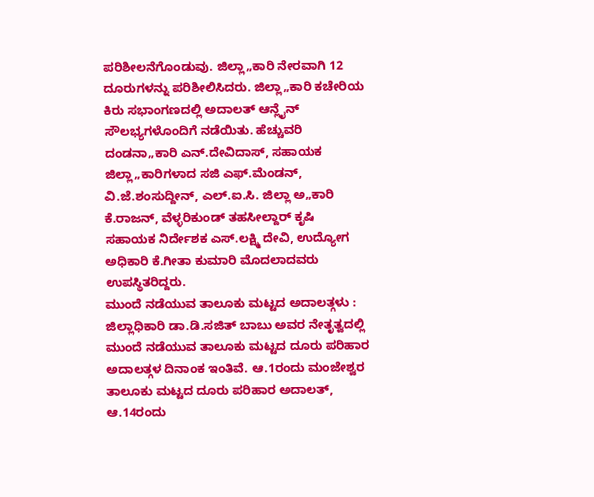ಪರಿಶೀಲನೆಗೊಂಡುವು. ಜಿಲ್ಲಾ„ಕಾರಿ ನೇರವಾಗಿ 12 ದೂರುಗಳನ್ನು ಪರಿಶೀಲಿಸಿದರು. ಜಿಲ್ಲಾ„ಕಾರಿ ಕಚೇರಿಯ ಕಿರು ಸಭಾಂಗಣದಲ್ಲಿ ಅದಾಲತ್ ಆನ್ಲೈನ್ ಸೌಲಭ್ಯಗಳೊಂದಿಗೆ ನಡೆಯಿತು. ಹೆಚ್ಚುವರಿ ದಂಡನಾ„ಕಾರಿ ಎನ್.ದೇವಿದಾಸ್, ಸಹಾಯಕ ಜಿಲ್ಲಾ„ಕಾರಿಗಳಾದ ಸಜಿ ಎಫ್.ಮೆಂಡನ್, ವಿ.ಜೆ.ಶಂಸುದ್ದೀನ್, ಎಲ್.ಐ.ಸಿ. ಜಿಲ್ಲಾ ಅ„ಕಾರಿ ಕೆ.ರಾಜನ್, ವೆಳ್ಳರಿಕುಂಡ್ ತಹಸೀಲ್ದಾರ್ ಕೃಷಿ ಸಹಾಯಕ ನಿರ್ದೇಶಕ ಎಸ್.ಲಕ್ಷ್ಮಿ ದೇವಿ, ಉದ್ಯೋಗ ಅಧಿಕಾರಿ ಕೆ.ಗೀತಾ ಕುಮಾರಿ ಮೊದಲಾದವರು ಉಪಸ್ಥಿತರಿದ್ದರು.
ಮುಂದೆ ನಡೆಯುವ ತಾಲೂಕು ಮಟ್ಟದ ಅದಾಲತ್ಗಳು :
ಜಿಲ್ಲಾಧಿಕಾರಿ ಡಾ.ಡಿ.ಸಜಿತ್ ಬಾಬು ಅವರ ನೇತೃತ್ವದಲ್ಲಿ ಮುಂದೆ ನಡೆಯುವ ತಾಲೂಕು ಮಟ್ಟದ ದೂರು ಪರಿಹಾರ ಅದಾಲತ್ಗಳ ದಿನಾಂಕ ಇಂತಿವೆ. ಆ.1ರಂದು ಮಂಜೇಶ್ವರ ತಾಲೂಕು ಮಟ್ಟದ ದೂರು ಪರಿಹಾರ ಅದಾಲತ್, ಆ.14ರಂದು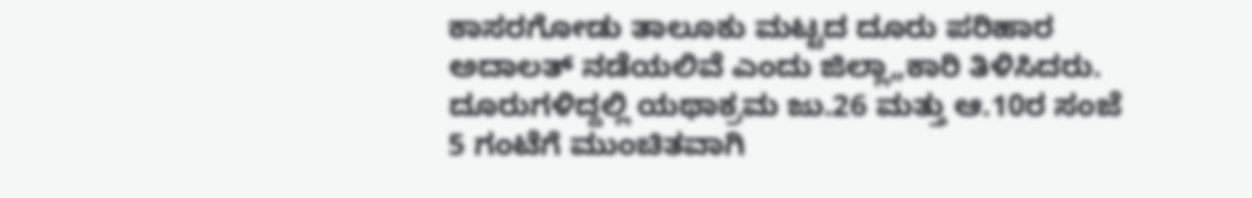ಕಾಸರಗೋಡು ತಾಲೂಕು ಮಟ್ಟದ ದೂರು ಪರಿಹಾರ ಅದಾಲತ್ ನಡೆಯಲಿವೆ ಎಂದು ಜಿಲ್ಲಾ„ಕಾರಿ ತಿಳಿಸಿದರು. ದೂರುಗಳಿದ್ದಲ್ಲಿ ಯಥಾಕ್ರಮ ಜು.26 ಮತ್ತು ಆ.10ರ ಸಂಜೆ 5 ಗಂಟೆಗೆ ಮುಂಚಿತವಾಗಿ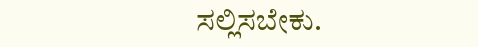ಸಲ್ಲಿಸಬೇಕು.